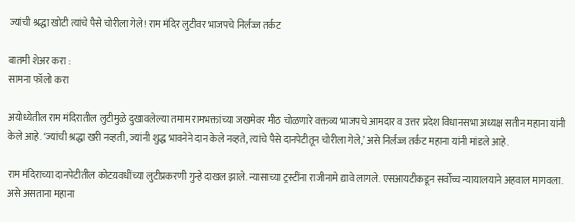ज्यांची श्रद्धा खोटी त्यांचे पैसे चोरीला गेले! राम मंदिर लुटीवर भाजपचे निर्लज्ज तर्कट

बातमी शेअर करा :
सामना फॉलो करा

अयोध्येतील राम मंदिरातील लुटीमुळे दुखावलेल्या तमाम रामभक्तांच्या जखमेवर मीठ चोळणारे वक्तव्य भाजपचे आमदार व उत्तर प्रदेश विधानसभा अध्यक्ष सतीन महाना यांनी केले आहे. ‘ज्यांची श्रद्धा खरी नव्हती, ज्यांनी शुद्ध भावनेने दान केले नव्हते, त्यांचे पैसे दानपेटीतून चोरीला गेले,’ असे निर्लज्ज तर्कट महाना यांनी मांडले आहे.

राम मंदिराच्या दानपेटीतील कोटय़वधींच्या लुटीप्रकरणी गुन्हे दाखल झाले. न्यासाच्या ट्रस्टींना राजीनामे द्यावे लागले. एसआयटीकडून सर्वोच्च न्यायालयाने अहवाल मागवला. असे असताना महाना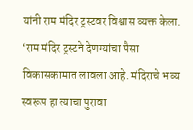यांनी राम मंदिर ट्रस्टवर विश्वास व्यक्त केला. ‘राम मंदिर ट्रस्टने देणग्यांचा पैसा विकासकामात लावला आहे. मंदिराचे भव्य स्वरूप हा त्याचा पुरावा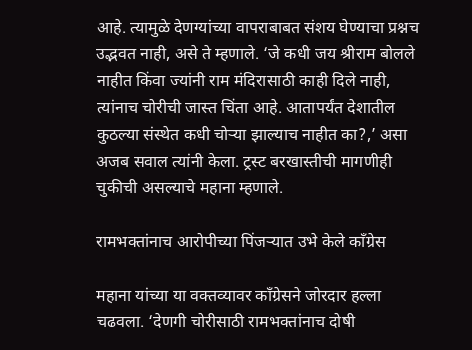आहे. त्यामुळे देणग्यांच्या वापराबाबत संशय घेण्याचा प्रश्नच उद्भवत नाही, असे ते म्हणाले. ‘जे कधी जय श्रीराम बोलले नाहीत किंवा ज्यांनी राम मंदिरासाठी काही दिले नाही, त्यांनाच चोरीची जास्त चिंता आहे. आतापर्यंत देशातील कुठल्या संस्थेत कधी चोऱ्या झाल्याच नाहीत का?,’ असा अजब सवाल त्यांनी केला. ट्रस्ट बरखास्तीची मागणीही चुकीची असल्याचे महाना म्हणाले.

रामभक्तांनाच आरोपीच्या पिंजऱ्यात उभे केले काँग्रेस

महाना यांच्या या वक्तव्यावर काँग्रेसने जोरदार हल्ला चढवला. ‘देणगी चोरीसाठी रामभक्तांनाच दोषी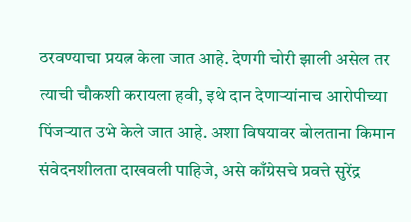ठरवण्याचा प्रयत्न केला जात आहे. देणगी चोरी झाली असेल तर त्याची चौकशी करायला हवी, इथे दान देणाऱ्यांनाच आरोपीच्या पिंजऱ्यात उभे केले जात आहे. अशा विषयावर बोलताना किमान संवेदनशीलता दाखवली पाहिजे, असे काँग्रेसचे प्रवत्ते सुरेंद्र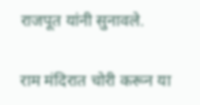राजपूत यांनी सुनावले.

राम मंदिरात चोरी करून या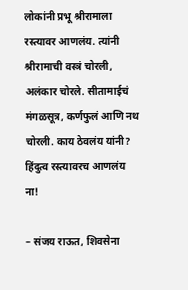लोकांनी प्रभू श्रीरामाला रस्त्यावर आणलंय. त्यांनी श्रीरामाची वस्त्रं चोरली, अलंकार चोरले. सीतामाईचं मंगळसूत्र, कर्णफुलं आणि नथ चोरली. काय ठेवलंय यांनी? हिंदुत्व रस्त्यावरच आणलंय ना!

– संजय राऊत, शिवसेना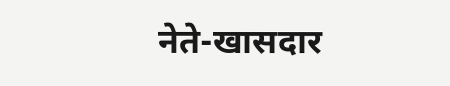नेते-खासदार